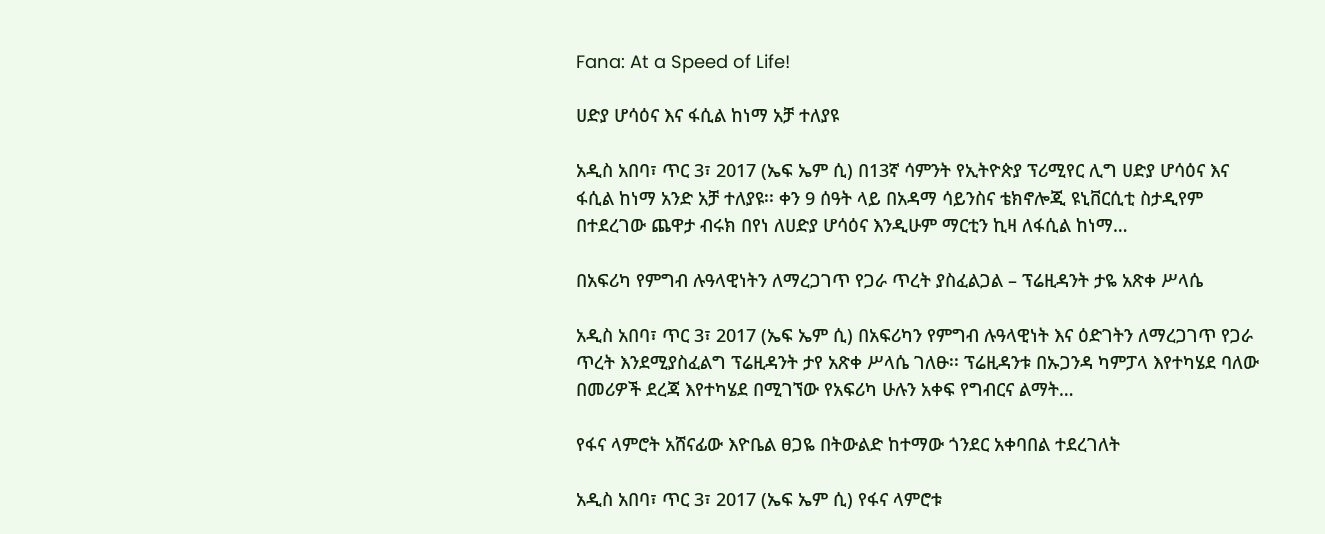Fana: At a Speed of Life!

ሀድያ ሆሳዕና እና ፋሲል ከነማ አቻ ተለያዩ

አዲስ አበባ፣ ጥር 3፣ 2017 (ኤፍ ኤም ሲ) በ13ኛ ሳምንት የኢትዮጵያ ፕሪሚየር ሊግ ሀድያ ሆሳዕና እና ፋሲል ከነማ አንድ አቻ ተለያዩ፡፡ ቀን 9 ሰዓት ላይ በአዳማ ሳይንስና ቴክኖሎጂ ዩኒቨርሲቲ ስታዲየም በተደረገው ጨዋታ ብሩክ በየነ ለሀድያ ሆሳዕና እንዲሁም ማርቲን ኪዛ ለፋሲል ከነማ…

በአፍሪካ የምግብ ሉዓላዊነትን ለማረጋገጥ የጋራ ጥረት ያስፈልጋል – ፕሬዚዳንት ታዬ አጽቀ ሥላሴ

አዲስ አበባ፣ ጥር 3፣ 2017 (ኤፍ ኤም ሲ) በአፍሪካን የምግብ ሉዓላዊነት እና ዕድገትን ለማረጋገጥ የጋራ ጥረት እንደሚያስፈልግ ፕሬዚዳንት ታየ አጽቀ ሥላሴ ገለፁ፡፡ ፕሬዚዳንቱ በኡጋንዳ ካምፓላ እየተካሄደ ባለው በመሪዎች ደረጃ እየተካሄደ በሚገኘው የአፍሪካ ሁሉን አቀፍ የግብርና ልማት…

የፋና ላምሮት አሸናፊው እዮቤል ፀጋዬ በትውልድ ከተማው ጎንደር አቀባበል ተደረገለት

አዲስ አበባ፣ ጥር 3፣ 2017 (ኤፍ ኤም ሲ) የፋና ላምሮቱ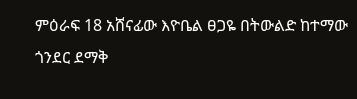ምዕራፍ 18 አሸናፊው እዮቤል ፀጋዬ በትውልድ ከተማው ጎንደር ደማቅ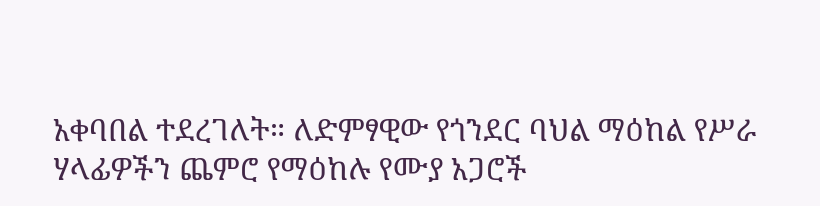አቀባበል ተደረገለት። ለድምፃዊው የጎንደር ባህል ማዕከል የሥራ ሃላፊዎችን ጨምሮ የማዕከሉ የሙያ አጋሮች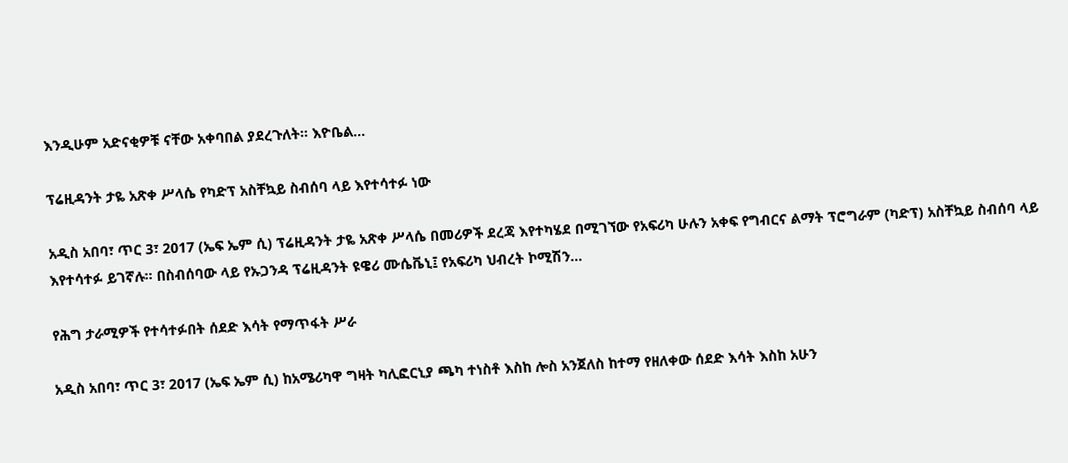እንዲሁም አድናቂዎቹ ናቸው አቀባበል ያደረጉለት። እዮቤል…

ፕሬዚዳንት ታዬ አጽቀ ሥላሴ የካድፕ አስቸኳይ ስብሰባ ላይ እየተሳተፉ ነው

አዲስ አበባ፣ ጥር 3፣ 2017 (ኤፍ ኤም ሲ) ፕሬዚዳንት ታዬ አጽቀ ሥላሴ በመሪዎች ደረጃ እየተካሄደ በሚገኘው የአፍሪካ ሁሉን አቀፍ የግብርና ልማት ፕሮግራም (ካድፕ) አስቸኳይ ስብሰባ ላይ እየተሳተፉ ይገኛሉ። በስብሰባው ላይ የኡጋንዳ ፕሬዚዳንት ዩዌሪ ሙሴቬኒ፤ የአፍሪካ ህብረት ኮሚሽን…

የሕግ ታራሚዎች የተሳተፉበት ሰደድ እሳት የማጥፋት ሥራ

አዲስ አበባ፣ ጥር 3፣ 2017 (ኤፍ ኤም ሲ) ከአሜሪካዋ ግዛት ካሊፎርኒያ ጫካ ተነስቶ እስከ ሎስ አንጀለስ ከተማ የዘለቀው ሰደድ እሳት እስከ አሁን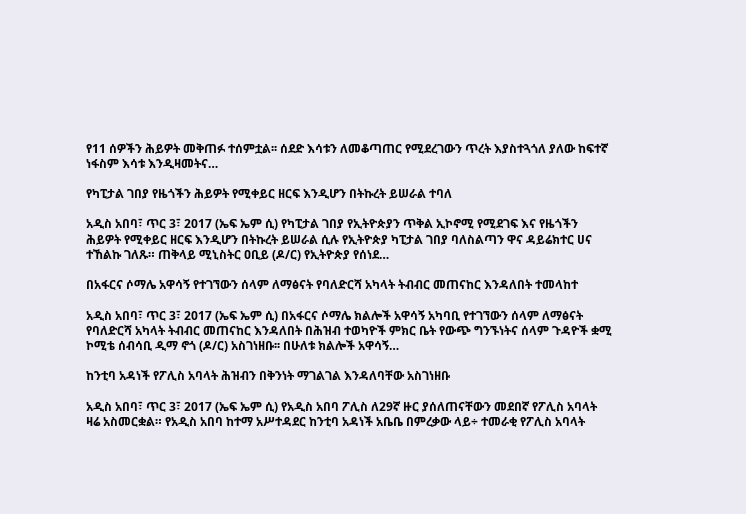የ11 ሰዎችን ሕይዎት መቅጠፉ ተሰምቷል፡፡ ሰደድ እሳቱን ለመቆጣጠር የሚደረገውን ጥረት እያስተጓጎለ ያለው ከፍተኛ ነፋስም እሳቱ እንዲዛመትና…

የካፒታል ገበያ የዜጎችን ሕይዎት የሚቀይር ዘርፍ እንዲሆን በትኩረት ይሠራል ተባለ

አዲስ አበባ፣ ጥር 3፣ 2017 (ኤፍ ኤም ሲ) የካፒታል ገበያ የኢትዮጵያን ጥቅል ኢኮኖሚ የሚደገፍ እና የዜጎችን ሕይዎት የሚቀይር ዘርፍ እንዲሆን በትኩረት ይሠራል ሲሉ የኢትዮጵያ ካፒታል ገበያ ባለስልጣን ዋና ዳይሬክተር ሀና ተኸልኩ ገለጹ። ጠቅላይ ሚኒስትር ዐቢይ (ዶ/ር) የኢትዮጵያ የሰነደ…

በአፋርና ሶማሌ አዋሳኝ የተገኘውን ሰላም ለማፅናት የባለድርሻ አካላት ትብብር መጠናከር እንዳለበት ተመላከተ

አዲስ አበባ፣ ጥር 3፣ 2017 (ኤፍ ኤም ሲ) በአፋርና ሶማሌ ክልሎች አዋሳኝ አካባቢ የተገኘውን ሰላም ለማፅናት የባለድርሻ አካላት ትብብር መጠናከር እንዳለበት በሕዝብ ተወካዮች ምክር ቤት የውጭ ግንኙነትና ሰላም ጉዳዮች ቋሚ ኮሚቴ ሰብሳቢ ዲማ ኖጎ (ዶ/ር) አስገነዘቡ፡፡ በሁለቱ ክልሎች አዋሳኝ…

ከንቲባ አዳነች የፖሊስ አባላት ሕዝብን በቅንነት ማገልገል እንዳለባቸው አስገነዘቡ

አዲስ አበባ፣ ጥር 3፣ 2017 (ኤፍ ኤም ሲ) የአዲስ አበባ ፖሊስ ለ29ኛ ዙር ያሰለጠናቸውን መደበኛ የፖሊስ አባላት ዛሬ አስመርቋል። የአዲስ አበባ ከተማ አሥተዳደር ከንቲባ አዳነች አቤቤ በምረቃው ላይ÷ ተመራቂ የፖሊስ አባላት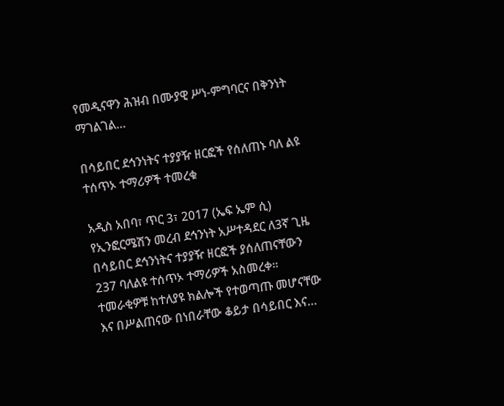የመዲናዋን ሕዝብ በሙያዊ ሥነ-ምግባርና በቅንነት ማገልገል…

በሳይበር ደኅንነትና ተያያዥ ዘርፎች የሰለጠኑ ባለ ልዩ ተሰጥኦ ተማሪዎች ተመረቁ

አዲስ አበባ፣ ጥር 3፣ 2017 (ኤፍ ኤም ሲ) የኢንፎርሜሽን መረብ ደኅንነት አሥተዳደር ለ3ኛ ጊዜ በሳይበር ደኅንነትና ተያያዥ ዘርፎች ያሰለጠናቸውን 237 ባለልዩ ተሰጥኦ ተማሪዎች አስመረቀ፡፡ ተመራቂዎቹ ከተለያዩ ክልሎች የተወጣጡ መሆናቸው እና በሥልጠናው በነበራቸው ቆይታ በሳይበር እና…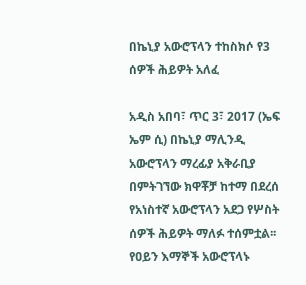በኬኒያ አውሮፕላን ተከስክሶ የ3 ሰዎች ሕይዎት አለፈ

አዲስ አበባ፣ ጥር 3፣ 2017 (ኤፍ ኤም ሲ) በኬኒያ ማሊንዲ አውሮፕላን ማረፊያ አቅራቢያ በምትገኘው ክዋቾቻ ከተማ በደረሰ የአነስተኛ አውሮፕላን አደጋ የሦስት ሰዎች ሕይዎት ማለፉ ተሰምቷል፡፡ የዐይን እማኞች አውሮፕላኑ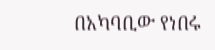በአካባቢው የነበሩ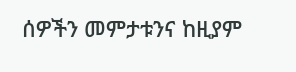ሰዎችን መምታቱንና ከዚያም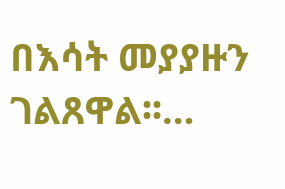በእሳት መያያዙን ገልጸዋል፡፡…